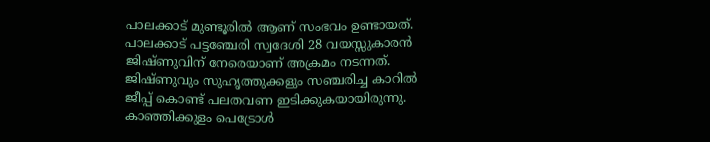പാലക്കാട് മുണ്ടൂരിൽ ആണ് സംഭവം ഉണ്ടായത്. പാലക്കാട് പട്ടഞ്ചേരി സ്വദേശി 28 വയസ്സുകാരൻ ജിഷ്ണുവിന് നേരെയാണ് അക്രമം നടന്നത്. ജിഷ്ണുവും സുഹൃത്തുക്കളും സഞ്ചരിച്ച കാറിൽ ജീപ്പ് കൊണ്ട് പലതവണ ഇടിക്കുകയായിരുന്നു. കാഞ്ഞിക്കുളം പെട്രോൾ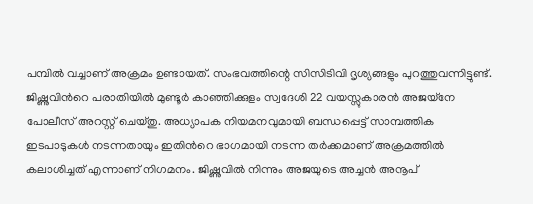പമ്പിൽ വച്ചാണ് അക്രമം ഉണ്ടായത്. സംഭവത്തിന്റെ സിസിടിവി ദൃശ്യങ്ങളും പുറത്തുവന്നിട്ടുണ്ട്. ജിഷ്ണുവിൻറെ പരാതിയിൽ മുണ്ടൂർ കാഞ്ഞിക്കുളം സ്വദേശി 22 വയസ്സുകാരൻ അജയ്നേ പോലീസ് അറസ്റ്റ് ചെയ്തു. അധ്യാപക നിയമനവുമായി ബന്ധപ്പെട്ട് സാമ്പത്തിക ഇടപാടുകൾ നടന്നതായും ഇതിൻറെ ഭാഗമായി നടന്ന തർക്കമാണ് അക്രമത്തിൽ കലാശിച്ചത് എന്നാണ് നിഗമനം. ജിഷ്ണുവിൽ നിന്നും അജയുടെ അച്ചൻ അനൂപ്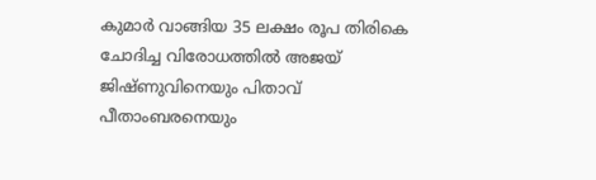കുമാർ വാങ്ങിയ 35 ലക്ഷം രൂപ തിരികെ ചോദിച്ച വിരോധത്തിൽ അജയ് ജിഷ്ണുവിനെയും പിതാവ് പീതാംബരനെയും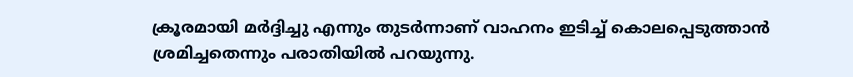ക്രൂരമായി മർദ്ദിച്ചു എന്നും തുടർന്നാണ് വാഹനം ഇടിച്ച് കൊലപ്പെടുത്താൻ ശ്രമിച്ചതെന്നും പരാതിയിൽ പറയുന്നു.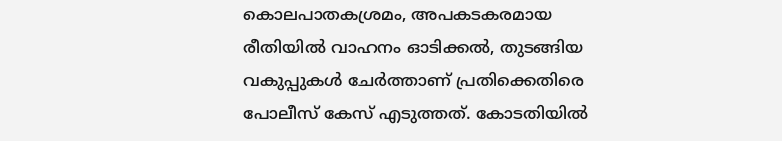കൊലപാതകശ്രമം, അപകടകരമായ രീതിയിൽ വാഹനം ഓടിക്കൽ, തുടങ്ങിയ വകുപ്പുകൾ ചേർത്താണ് പ്രതിക്കെതിരെ പോലീസ് കേസ് എടുത്തത്. കോടതിയിൽ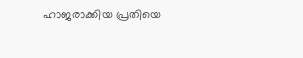ഹാജരാക്കിയ പ്രതിയെ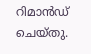റിമാൻഡ് ചെയ്തു.